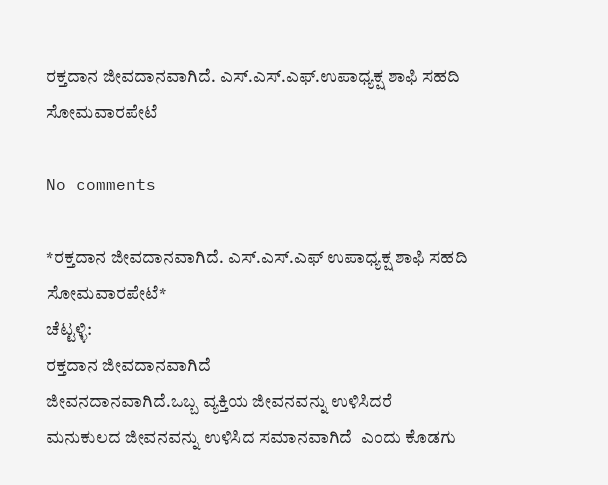ರಕ್ತದಾನ ಜೀವದಾನವಾಗಿದೆ. ಎಸ್.ಎಸ್.ಎಫ್.ಉಪಾಧ್ಯಕ್ಷ ಶಾಫಿ ಸಹದಿ ಸೋಮವಾರಪೇಟೆ

No comments

*ರಕ್ತದಾನ ಜೀವದಾನವಾಗಿದೆ‌. ಎಸ್.ಎಸ್‌‌‌.ಎಫ್ ಉಪಾಧ್ಯಕ್ಷ ಶಾಫಿ ಸಹದಿ ಸೋಮವಾರಪೇಟೆ*
ಚೆಟ್ಟಳ್ಳಿ:
ರಕ್ತದಾನ ಜೀವದಾನವಾಗಿದೆ
ಜೀವನದಾನವಾಗಿದೆ.ಒಬ್ಬ ವ್ಯಕ್ತಿಯ ಜೀವನವನ್ನು ಉಳಿಸಿದರೆ ಮನುಕುಲದ ಜೀವನವನ್ನು ಉಳಿಸಿದ ಸಮಾನವಾಗಿದೆ  ಎಂದು ಕೊಡಗು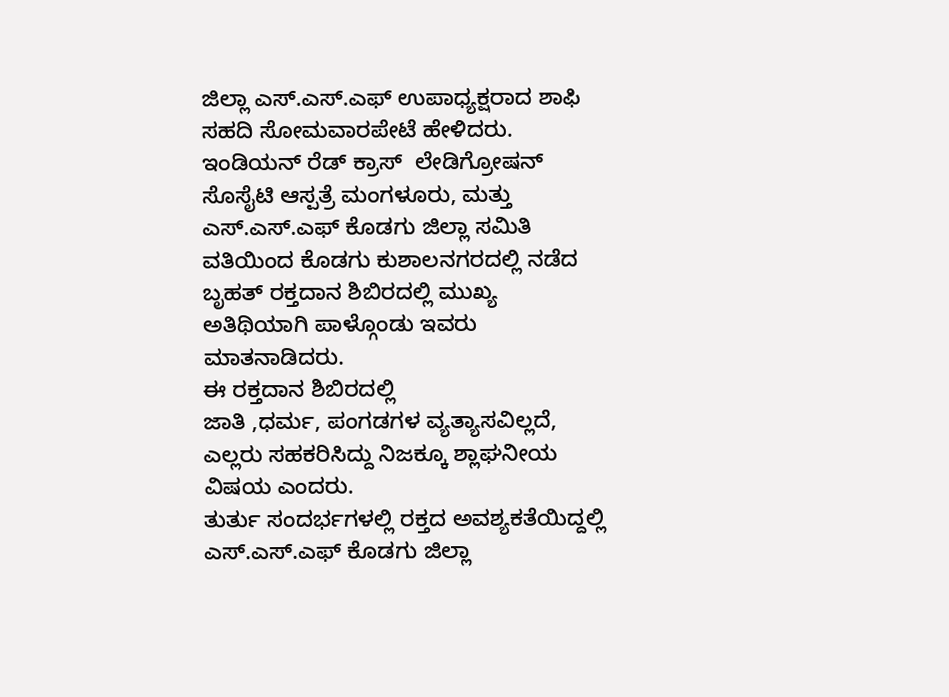ಜಿಲ್ಲಾ ಎಸ್.ಎಸ್.ಎಫ್ ಉಪಾಧ್ಯಕ್ಷರಾದ ಶಾಫಿ ಸಹದಿ ಸೋಮವಾರಪೇಟೆ ಹೇಳಿದರು.
ಇಂಡಿಯನ್ ರೆಡ್ ಕ್ರಾಸ್  ಲೇಡಿಗ್ರೋಷನ್  ಸೊಸೈಟಿ ಆಸ್ಪತ್ರೆ ಮಂಗಳೂರು, ಮತ್ತು ಎಸ್.ಎಸ್‌.ಎಫ್ ಕೊಡಗು ಜಿಲ್ಲಾ ಸಮಿತಿ ವತಿಯಿಂದ ಕೊಡಗು ಕುಶಾಲನಗರದಲ್ಲಿ ನಡೆದ ಬೃಹತ್ ರಕ್ತದಾನ ಶಿಬಿರದಲ್ಲಿ ಮುಖ್ಯ ಅತಿಥಿಯಾಗಿ ಪಾಳ್ಗೊಂಡು ಇವರು ಮಾತನಾಡಿದರು.
ಈ ರಕ್ತದಾನ ಶಿಬಿರದಲ್ಲಿ
ಜಾತಿ ,ಧರ್ಮ, ಪಂಗಡಗಳ ವ್ಯತ್ಯಾಸವಿಲ್ಲದೆ, ಎಲ್ಲರು ಸಹಕರಿಸಿದ್ದು ನಿಜಕ್ಕೂ ಶ್ಲಾಘನೀಯ ವಿಷಯ ಎಂದರು.
ತುರ್ತು ಸಂದರ್ಭಗಳಲ್ಲಿ ರಕ್ತದ ಅವಶ್ಯಕತೆಯಿದ್ದಲ್ಲಿ ಎಸ್.ಎಸ್.ಎಫ್ ಕೊಡಗು ಜಿಲ್ಲಾ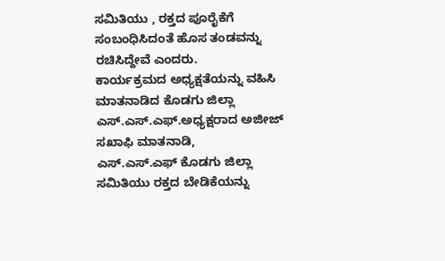ಸಮಿತಿಯು , ರಕ್ತದ ಪೂರೈಕೆಗೆ ಸಂಬಂಧಿಸಿದಂತೆ ಹೊಸ ತಂಡವನ್ನು ರಚಿಸಿದ್ದೇವೆ ಎಂದರು.
ಕಾರ್ಯಕ್ರಮದ ಅಧ್ಯಕ್ಷತೆಯನ್ನು ವಹಿಸಿ ಮಾತನಾಡಿದ ಕೊಡಗು ಜಿಲ್ಲಾ ಎಸ್.ಎಸ್‌.ಎಫ್.ಅಧ್ಯಕ್ಷರಾದ ಅಜೀಜ್ ಸಖಾಫಿ ಮಾತನಾಡಿ,
ಎಸ್.ಎಸ್.ಎಫ್ ಕೊಡಗು ಜಿಲ್ಲಾ ಸಮಿತಿಯು ರಕ್ತದ ಬೇಡಿಕೆಯನ್ನು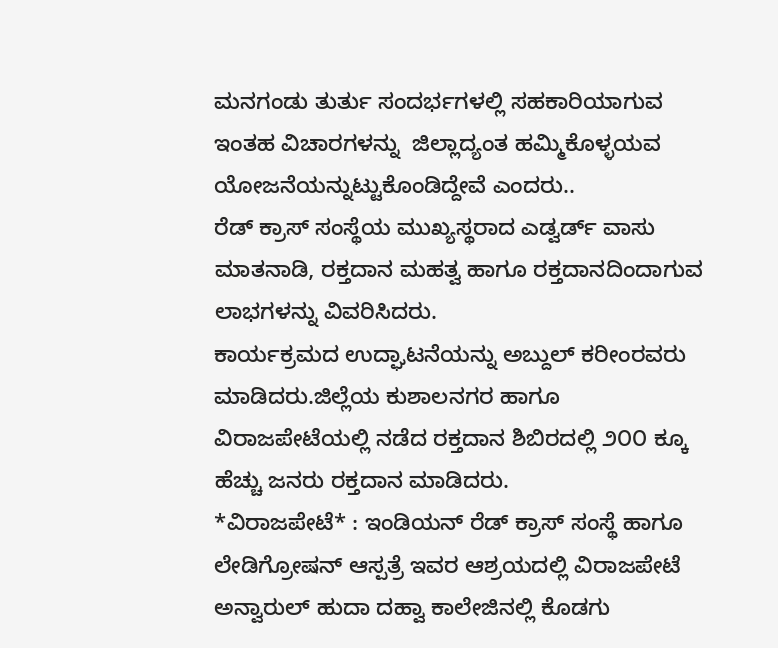ಮನಗಂಡು ತುರ್ತು ಸಂದರ್ಭಗಳಲ್ಲಿ ಸಹಕಾರಿಯಾಗುವ ಇಂತಹ ವಿಚಾರಗಳನ್ನು  ಜಿಲ್ಲಾದ್ಯಂತ ಹಮ್ಮಿಕೊಳ್ಳಯವ ಯೋಜನೆಯನ್ನುಟ್ಟುಕೊಂಡಿದ್ದೇವೆ ಎಂದರು..
ರೆಡ್ ಕ್ರಾಸ್ ಸಂಸ್ಥೆಯ ಮುಖ್ಯಸ್ಥರಾದ ಎಡ್ವರ್ಡ್ ವಾಸು ಮಾತನಾಡಿ, ರಕ್ತದಾನ ಮಹತ್ವ ಹಾಗೂ ರಕ್ತದಾನದಿಂದಾಗುವ ಲಾಭಗಳನ್ನು ವಿವರಿಸಿದರು.
ಕಾರ್ಯಕ್ರಮದ ಉದ್ಘಾಟನೆಯನ್ನು ಅಬ್ದುಲ್ ಕರೀಂರವರು ಮಾಡಿದರು.ಜಿಲ್ಲೆಯ ಕುಶಾಲನಗರ ಹಾಗೂ ವಿರಾಜಪೇಟೆಯಲ್ಲಿ ನಡೆದ ರಕ್ತದಾನ ಶಿಬಿರದಲ್ಲಿ ೨೦೦ ಕ್ಕೂ ಹೆಚ್ಚು ಜನರು ರಕ್ತದಾನ ಮಾಡಿದರು.
*ವಿರಾಜಪೇಟೆ* : ಇಂಡಿಯನ್ ರೆಡ್ ಕ್ರಾಸ್ ಸಂಸ್ಥೆ ಹಾಗೂ ಲೇಡಿಗ್ರೋಷನ್ ಆಸ್ಪತ್ರೆ ಇವರ ಆಶ್ರಯದಲ್ಲಿ ವಿರಾಜಪೇಟೆ ಅನ್ವಾರುಲ್ ಹುದಾ ದಹ್ವಾ ಕಾಲೇಜಿನಲ್ಲಿ ಕೊಡಗು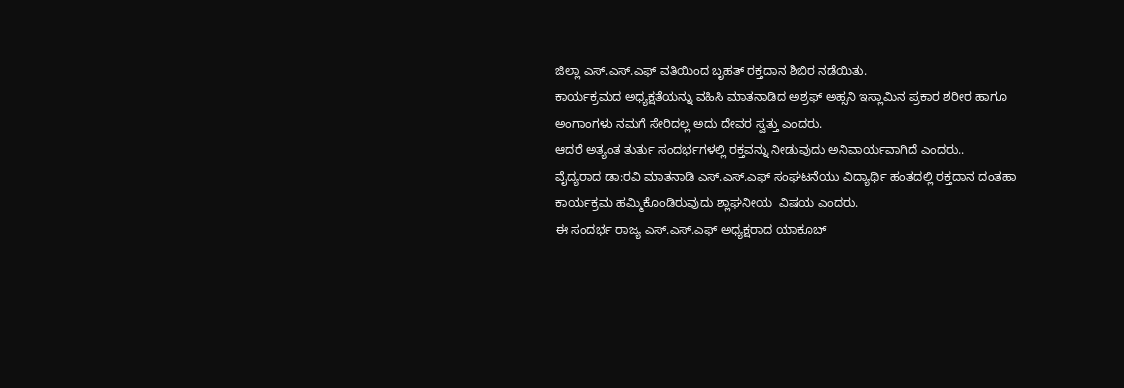ಜಿಲ್ಲಾ ಎಸ್.ಎಸ್‌.ಎಫ್ ವತಿಯಿಂದ ಬೃಹತ್ ರಕ್ತದಾನ ಶಿಬಿರ ನಡೆಯಿತು.
ಕಾರ್ಯಕ್ರಮದ ಅಧ್ಯಕ್ಷತೆಯನ್ನು ವಹಿಸಿ ಮಾತನಾಡಿದ ಅಶ್ರಫ್ ಅಹ್ಸನಿ ಇಸ್ಲಾಮಿನ ಪ್ರಕಾರ ಶರೀರ ಹಾಗೂ ಅಂಗಾಂಗಳು ನಮಗೆ ಸೇರಿದಲ್ಲ ಅದು ದೇವರ ಸ್ವತ್ತು ಎಂದರು.
ಆದರೆ ಅತ್ಯಂತ ತುರ್ತು ಸಂದರ್ಭಗಳಲ್ಲಿ ರಕ್ತವನ್ನು ನೀಡುವುದು ಅನಿವಾರ್ಯವಾಗಿದೆ ಎಂದರು..
ವೈದ್ಯರಾದ ಡಾ:ರವಿ ಮಾತನಾಡಿ ಎಸ್.ಎಸ್.ಎಫ್ ಸಂಘಟನೆಯು ವಿದ್ಯಾರ್ಥಿ ಹಂತದಲ್ಲಿ ರಕ್ತದಾನ ದಂತಹಾ ಕಾರ್ಯಕ್ರಮ ಹಮ್ಮಿಕೊಂಡಿರುವುದು ಶ್ಲಾಘನೀಯ  ವಿಷಯ ಎಂದರು.
ಈ ಸಂದರ್ಭ ರಾಜ್ಯ ಎಸ್.ಎಸ್.ಎಫ್ ಅಧ್ಯಕ್ಷರಾದ ಯಾಕೂಬ್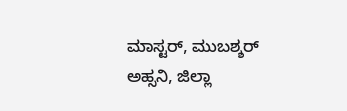ಮಾಸ್ಟರ್, ಮುಬಶ್ಶರ್ ಅಹ್ಸನಿ, ಜಿಲ್ಲಾ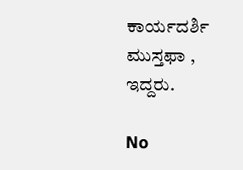ಕಾರ್ಯದರ್ಶಿ ಮುಸ್ತಫಾ , ಇದ್ದರು.

No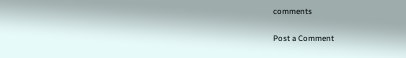comments

Post a Comment